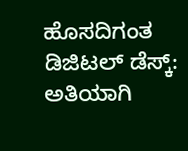ಹೊಸದಿಗಂತ ಡಿಜಿಟಲ್ ಡೆಸ್ಕ್:
ಅತಿಯಾಗಿ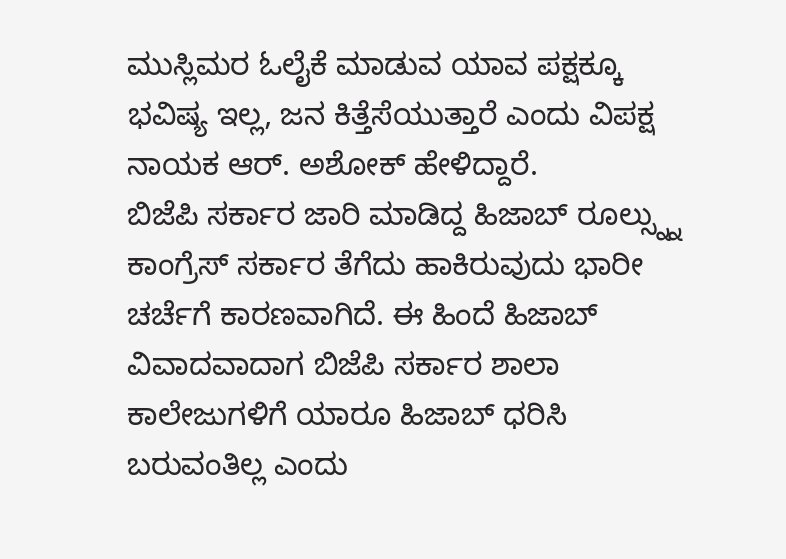ಮುಸ್ಲಿಮರ ಓಲೈಕೆ ಮಾಡುವ ಯಾವ ಪಕ್ಷಕ್ಕೂ ಭವಿಷ್ಯ ಇಲ್ಲ, ಜನ ಕಿತ್ತೆಸೆಯುತ್ತಾರೆ ಎಂದು ವಿಪಕ್ಷ ನಾಯಕ ಆರ್. ಅಶೋಕ್ ಹೇಳಿದ್ದಾರೆ.
ಬಿಜೆಪಿ ಸರ್ಕಾರ ಜಾರಿ ಮಾಡಿದ್ದ ಹಿಜಾಬ್ ರೂಲ್ಸ್ನ್ನು ಕಾಂಗ್ರೆಸ್ ಸರ್ಕಾರ ತೆಗೆದು ಹಾಕಿರುವುದು ಭಾರೀ ಚರ್ಚೆಗೆ ಕಾರಣವಾಗಿದೆ. ಈ ಹಿಂದೆ ಹಿಜಾಬ್ ವಿವಾದವಾದಾಗ ಬಿಜೆಪಿ ಸರ್ಕಾರ ಶಾಲಾ ಕಾಲೇಜುಗಳಿಗೆ ಯಾರೂ ಹಿಜಾಬ್ ಧರಿಸಿ ಬರುವಂತಿಲ್ಲ ಎಂದು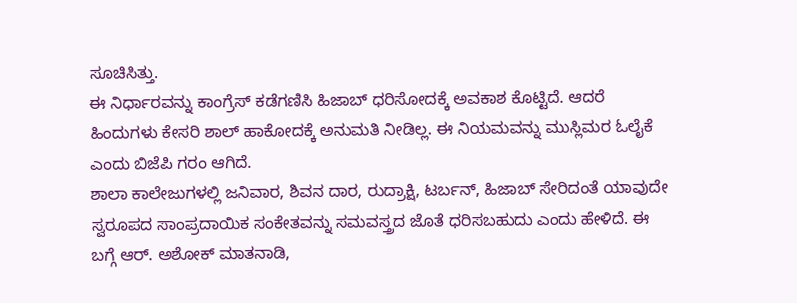ಸೂಚಿಸಿತ್ತು.
ಈ ನಿರ್ಧಾರವನ್ನು ಕಾಂಗ್ರೆಸ್ ಕಡೆಗಣಿಸಿ ಹಿಜಾಬ್ ಧರಿಸೋದಕ್ಕೆ ಅವಕಾಶ ಕೊಟ್ಟಿದೆ. ಆದರೆ ಹಿಂದುಗಳು ಕೇಸರಿ ಶಾಲ್ ಹಾಕೋದಕ್ಕೆ ಅನುಮತಿ ನೀಡಿಲ್ಲ. ಈ ನಿಯಮವನ್ನು ಮುಸ್ಲಿಮರ ಓಲೈಕೆ ಎಂದು ಬಿಜೆಪಿ ಗರಂ ಆಗಿದೆ.
ಶಾಲಾ ಕಾಲೇಜುಗಳಲ್ಲಿ ಜನಿವಾರ, ಶಿವನ ದಾರ, ರುದ್ರಾಕ್ಷಿ, ಟರ್ಬನ್, ಹಿಜಾಬ್ ಸೇರಿದಂತೆ ಯಾವುದೇ ಸ್ವರೂಪದ ಸಾಂಪ್ರದಾಯಿಕ ಸಂಕೇತವನ್ನು ಸಮವಸ್ತ್ರದ ಜೊತೆ ಧರಿಸಬಹುದು ಎಂದು ಹೇಳಿದೆ. ಈ ಬಗ್ಗೆ ಆರ್. ಅಶೋಕ್ ಮಾತನಾಡಿ,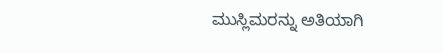ಮುಸ್ಲಿಮರನ್ನು ಅತಿಯಾಗಿ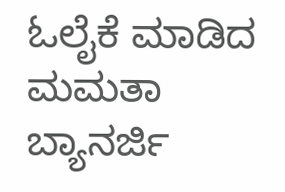ಓಲೈಕೆ ಮಾಡಿದ ಮಮತಾ ಬ್ಯಾನರ್ಜಿ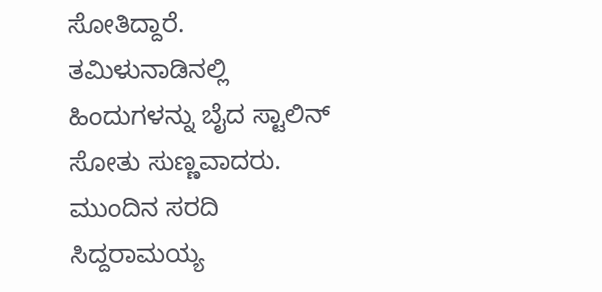ಸೋತಿದ್ದಾರೆ. ತಮಿಳುನಾಡಿನಲ್ಲಿ ಹಿಂದುಗಳನ್ನು ಬೈದ ಸ್ಟಾಲಿನ್ ಸೋತು ಸುಣ್ಣವಾದರು. ಮುಂದಿನ ಸರದಿ ಸಿದ್ದರಾಮಯ್ಯ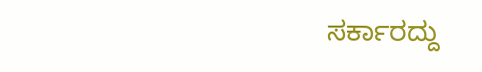ಸರ್ಕಾರದ್ದು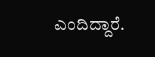ಎಂದಿದ್ದಾರೆ.